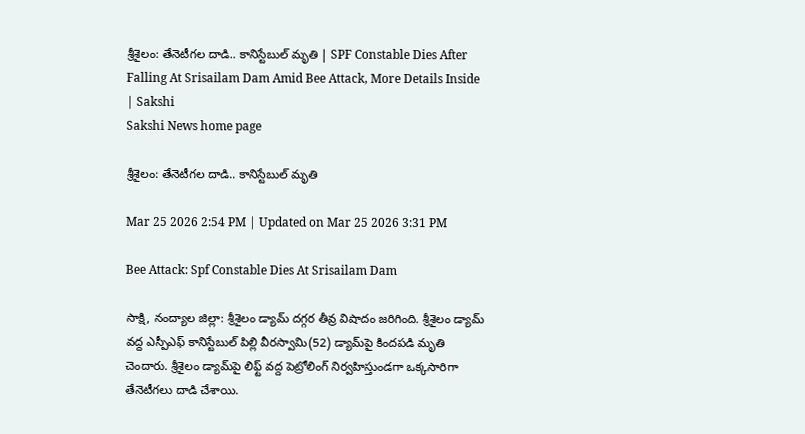శ్రీశైలం: తేనెటీగల దాడి.. కానిస్టేబుల్‌ మృతి | SPF Constable Dies After Falling At Srisailam Dam Amid Bee Attack, More Details Inside | Sakshi
Sakshi News home page

శ్రీశైలం: తేనెటీగల దాడి.. కానిస్టేబుల్‌ మృతి

Mar 25 2026 2:54 PM | Updated on Mar 25 2026 3:31 PM

Bee Attack: Spf Constable Dies At Srisailam Dam

సాక్షి, నంద్యాల జిల్లా: శ్రీశైలం డ్యామ్ దగ్గర తీవ్ర విషాదం జరిగింది. శ్రీశైలం డ్యామ్ వద్ద ఎస్పీఎఫ్ కానిస్టేబుల్ పిల్లి వీరస్వామి(52) డ్యామ్‌పై కిందపడి మృతి చెందారు. శ్రీశైలం డ్యామ్‌పై లిఫ్ట్ వద్ద పెట్రోలింగ్ నిర్వహిస్తుండగా ఒక్కసారిగా  తేనెటీగలు దాడి చేశాయి.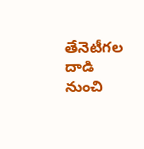తేనెటీగల దాడి నుంచి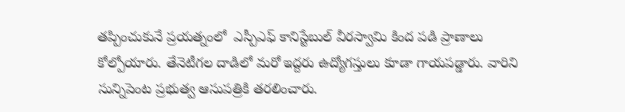తప్పించుకునే ప్రయత్నంలో  ఎస్పీఎఫ్ కానిస్టేబుల్ వీరస్వామి కింద పడి ప్రాణాలు కోల్పోయారు. తేనెటీగల దాడిలో మరో ఇద్దరు ఉద్యోగస్తులు కూడా గాయపడ్డారు. వారిని సున్నిపెంట ప్రభుత్వ ఆసుపత్రికి తరలించారు.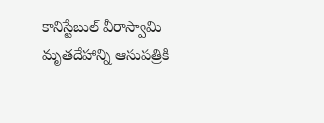కానిస్టేబుల్ వీరాస్వామి మృతదేహాన్ని ఆసుపత్రికి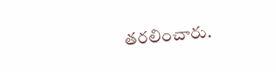తరలించారు.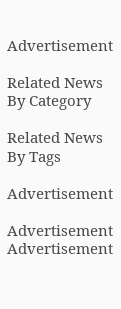Advertisement

Related News By Category

Related News By Tags

Advertisement

Advertisement
Advertisement